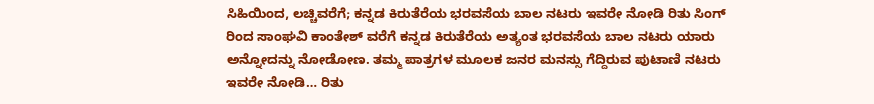ಸಿಹಿಯಿಂದ, ಲಚ್ಚಿವರೆಗೆ; ಕನ್ನಡ ಕಿರುತೆರೆಯ ಭರವಸೆಯ ಬಾಲ ನಟರು ಇವರೇ ನೋಡಿ ರಿತು ಸಿಂಗ್ ರಿಂದ ಸಾಂಘವಿ ಕಾಂತೇಶ್ ವರೆಗೆ ಕನ್ನಡ ಕಿರುತೆರೆಯ ಅತ್ಯಂತ ಭರವಸೆಯ ಬಾಲ ನಟರು ಯಾರು ಅನ್ನೋದನ್ನು ನೋಡೋಣ. ತಮ್ಮ ಪಾತ್ರಗಳ ಮೂಲಕ ಜನರ ಮನಸ್ಸು ಗೆದ್ದಿರುವ ಪುಟಾಣಿ ನಟರು ಇವರೇ ನೋಡಿ… ರಿತು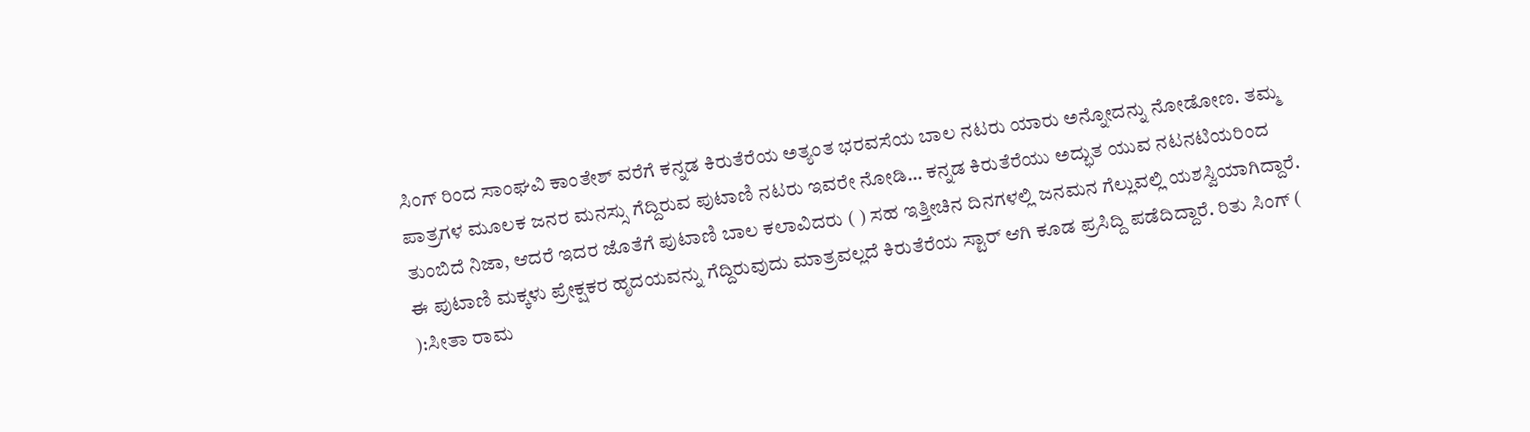ಸಿಂಗ್ ರಿಂದ ಸಾಂಘವಿ ಕಾಂತೇಶ್ ವರೆಗೆ ಕನ್ನಡ ಕಿರುತೆರೆಯ ಅತ್ಯಂತ ಭರವಸೆಯ ಬಾಲ ನಟರು ಯಾರು ಅನ್ನೋದನ್ನು ನೋಡೋಣ. ತಮ್ಮ ಪಾತ್ರಗಳ ಮೂಲಕ ಜನರ ಮನಸ್ಸು ಗೆದ್ದಿರುವ ಪುಟಾಣಿ ನಟರು ಇವರೇ ನೋಡಿ… ಕನ್ನಡ ಕಿರುತೆರೆಯು ಅದ್ಭುತ ಯುವ ನಟನಟಿಯರಿಂದ ತುಂಬಿದೆ ನಿಜಾ, ಆದರೆ ಇದರ ಜೊತೆಗೆ ಪುಟಾಣಿ ಬಾಲ ಕಲಾವಿದರು ( ) ಸಹ ಇತ್ತೀಚಿನ ದಿನಗಳಲ್ಲಿ ಜನಮನ ಗೆಲ್ಲುವಲ್ಲಿ ಯಶಸ್ವಿಯಾಗಿದ್ದಾರೆ. ಈ ಪುಟಾಣಿ ಮಕ್ಕಳು ಪ್ರೇಕ್ಷಕರ ಹೃದಯವನ್ನು ಗೆದ್ದಿರುವುದು ಮಾತ್ರವಲ್ಲದೆ ಕಿರುತೆರೆಯ ಸ್ಟಾರ್ ಆಗಿ ಕೂಡ ಪ್ರಸಿದ್ದಿ ಪಡೆದಿದ್ದಾರೆ. ರಿತು ಸಿಂಗ್ ( ):ಸೀತಾ ರಾಮ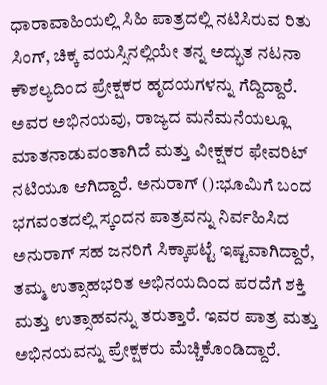ಧಾರಾವಾಹಿಯಲ್ಲಿ ಸಿಹಿ ಪಾತ್ರದಲ್ಲಿ ನಟಿಸಿರುವ ರಿತು ಸಿಂಗ್, ಚಿಕ್ಕ ವಯಸ್ಸಿನಲ್ಲಿಯೇ ತನ್ನ ಅದ್ಭುತ ನಟನಾ ಕೌಶಲ್ಯದಿಂದ ಪ್ರೇಕ್ಷಕರ ಹೃದಯಗಳನ್ನು ಗೆದ್ದಿದ್ದಾರೆ. ಅವರ ಅಭಿನಯವು, ರಾಜ್ಯದ ಮನೆಮನೆಯಲ್ಲೂ ಮಾತನಾಡುವಂತಾಗಿದೆ ಮತ್ತು ವೀಕ್ಷಕರ ಫೇವರಿಟ್ ನಟಿಯೂ ಆಗಿದ್ದಾರೆ. ಅನುರಾಗ್ ():ಭೂಮಿಗೆ ಬಂದ ಭಗವಂತದಲ್ಲಿ ಸ್ಕಂದನ ಪಾತ್ರವನ್ನು ನಿರ್ವಹಿಸಿದ ಅನುರಾಗ್ ಸಹ ಜನರಿಗೆ ಸಿಕ್ಕಾಪಟ್ಟೆ ಇಷ್ಟವಾಗಿದ್ದಾರೆ, ತಮ್ಮ ಉತ್ಸಾಹಭರಿತ ಅಭಿನಯದಿಂದ ಪರದೆಗೆ ಶಕ್ತಿ ಮತ್ತು ಉತ್ಸಾಹವನ್ನು ತರುತ್ತಾರೆ. ಇವರ ಪಾತ್ರ ಮತ್ತು ಅಭಿನಯವನ್ನು ಪ್ರೇಕ್ಷಕರು ಮೆಚ್ಚಿಕೊಂಡಿದ್ದಾರೆ.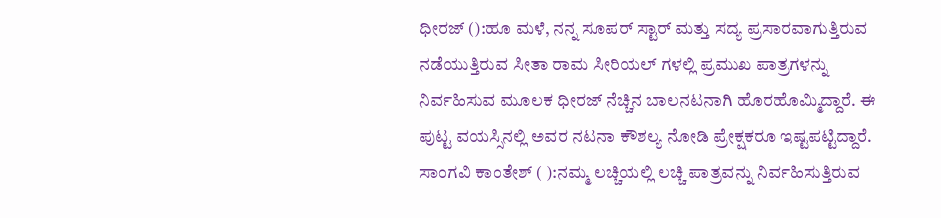ಧೀರಜ್ ():ಹೂ ಮಳೆ, ನನ್ನ ಸೂಪರ್ ಸ್ಟಾರ್ ಮತ್ತು ಸದ್ಯ ಪ್ರಸಾರವಾಗುತ್ತಿರುವ ನಡೆಯುತ್ತಿರುವ ಸೀತಾ ರಾಮ ಸೀರಿಯಲ್ ಗಳಲ್ಲಿ ಪ್ರಮುಖ ಪಾತ್ರಗಳನ್ನು ನಿರ್ವಹಿಸುವ ಮೂಲಕ ಧೀರಜ್ ನೆಚ್ಚಿನ ಬಾಲನಟನಾಗಿ ಹೊರಹೊಮ್ಮಿದ್ದಾರೆ. ಈ ಪುಟ್ಟ ವಯಸ್ಸಿನಲ್ಲಿ ಅವರ ನಟನಾ ಕೌಶಲ್ಯ ನೋಡಿ ಪ್ರೇಕ್ಷಕರೂ ಇಷ್ಟಪಟ್ಟಿದ್ದಾರೆ. ಸಾಂಗವಿ ಕಾಂತೇಶ್ ( ):ನಮ್ಮ ಲಚ್ಚಿಯಲ್ಲಿ ಲಚ್ಚಿ ಪಾತ್ರವನ್ನು ನಿರ್ವಹಿಸುತ್ತಿರುವ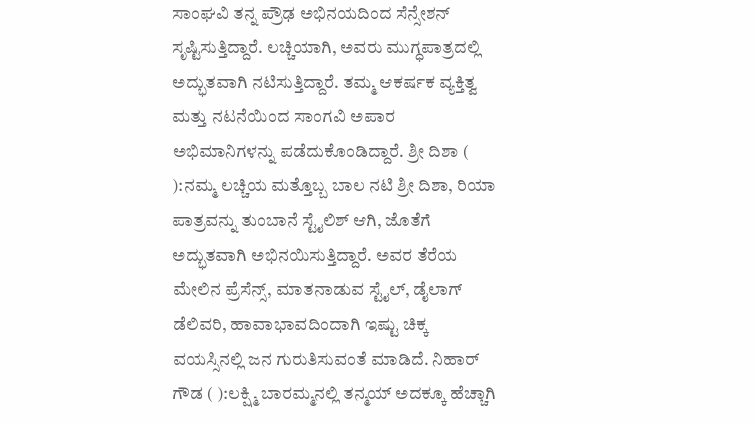ಸಾಂಘವಿ ತನ್ನ ಪ್ರೌಢ ಅಭಿನಯದಿಂದ ಸೆನ್ಸೇಶನ್ ಸೃಷ್ಟಿಸುತ್ತಿದ್ದಾರೆ. ಲಚ್ಚಿಯಾಗಿ, ಅವರು ಮುಗ್ಧಪಾತ್ರದಲ್ಲಿ ಅದ್ಭುತವಾಗಿ ನಟಿಸುತ್ತಿದ್ದಾರೆ. ತಮ್ಮ ಆಕರ್ಷಕ ವ್ಯಕ್ತಿತ್ವ ಮತ್ತು ನಟನೆಯಿಂದ ಸಾಂಗವಿ ಅಪಾರ ಅಭಿಮಾನಿಗಳನ್ನು ಪಡೆದುಕೊಂಡಿದ್ದಾರೆ. ಶ್ರೀ ದಿಶಾ ( ):ನಮ್ಮ ಲಚ್ಚಿಯ ಮತ್ತೊಬ್ಬ ಬಾಲ ನಟಿ ಶ್ರೀ ದಿಶಾ, ರಿಯಾ ಪಾತ್ರವನ್ನು ತುಂಬಾನೆ ಸ್ಟೈಲಿಶ್ ಆಗಿ, ಜೊತೆಗೆ ಅದ್ಭುತವಾಗಿ ಅಭಿನಯಿಸುತ್ತಿದ್ದಾರೆ. ಅವರ ತೆರೆಯ ಮೇಲಿನ ಪ್ರೆಸೆನ್ಸ್, ಮಾತನಾಡುವ ಸ್ಟೈಲ್, ಡೈಲಾಗ್ ಡೆಲಿವರಿ, ಹಾವಾಭಾವದಿಂದಾಗಿ ಇಷ್ಟು ಚಿಕ್ಕ ವಯಸ್ಸಿನಲ್ಲಿ ಜನ ಗುರುತಿಸುವಂತೆ ಮಾಡಿದೆ. ನಿಹಾರ್ ಗೌಡ ( ):ಲಕ್ಷ್ಮಿ ಬಾರಮ್ಮನಲ್ಲಿ ತನ್ಮಯ್ ಅದಕ್ಕೂ ಹೆಚ್ಚಾಗಿ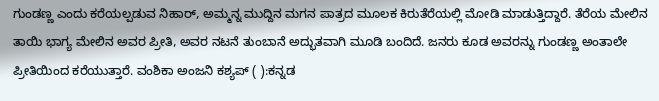ಗುಂಡಣ್ಣ ಎಂದು ಕರೆಯಲ್ಪಡುವ ನಿಹಾರ್, ಅಮ್ಮನ್ನ ಮುದ್ದಿನ ಮಗನ ಪಾತ್ರದ ಮೂಲಕ ಕಿರುತೆರೆಯಲ್ಲಿ ಮೋಡಿ ಮಾಡುತ್ತಿದ್ದಾರೆ. ತೆರೆಯ ಮೇಲಿನ ತಾಯಿ ಭಾಗ್ಯ ಮೇಲಿನ ಅವರ ಪ್ರೀತಿ, ಅವರ ನಟನೆ ತುಂಬಾನೆ ಅದ್ಭುತವಾಗಿ ಮೂಡಿ ಬಂದಿದೆ. ಜನರು ಕೂಡ ಅವರನ್ನು ಗುಂಡಣ್ಣ ಅಂತಾಲೇ ಪ್ರೀತಿಯಿಂದ ಕರೆಯುತ್ತಾರೆ. ವಂಶಿಕಾ ಅಂಜನಿ ಕಶ್ಯಪ್ ( ):ಕನ್ನಡ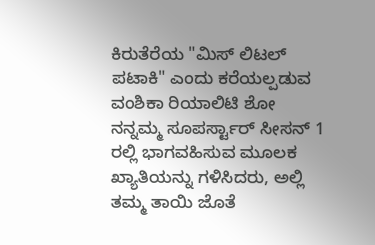ಕಿರುತೆರೆಯ "ಮಿಸ್ ಲಿಟಲ್ ಪಟಾಕಿ" ಎಂದು ಕರೆಯಲ್ಪಡುವ ವಂಶಿಕಾ ರಿಯಾಲಿಟಿ ಶೋ ನನ್ನಮ್ಮ ಸೂಪರ್ಸ್ಟಾರ್ ಸೀಸನ್ 1 ರಲ್ಲಿ ಭಾಗವಹಿಸುವ ಮೂಲಕ ಖ್ಯಾತಿಯನ್ನು ಗಳಿಸಿದರು, ಅಲ್ಲಿ ತಮ್ಮ ತಾಯಿ ಜೊತೆ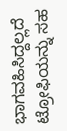ಭಾಗವಹಿಸಿದ್ದಲ್ಲದೆ ಟ್ರೋಫಿಯನ್ನು ಸಹ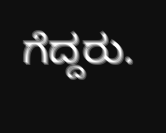ಗೆದ್ದರು.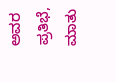ಅವರ ಪ್ರತಿಭೆ, ಮಾತು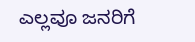ಎಲ್ಲವೂ ಜನರಿಗೆ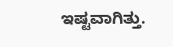ಇಷ್ಟವಾಗಿತ್ತು.